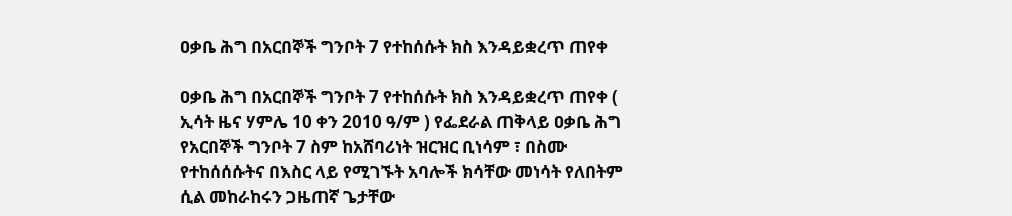ዐቃቤ ሕግ በአርበኞች ግንቦት 7 የተከሰሱት ክስ እንዳይቋረጥ ጠየቀ

ዐቃቤ ሕግ በአርበኞች ግንቦት 7 የተከሰሱት ክስ እንዳይቋረጥ ጠየቀ ( ኢሳት ዜና ሃምሌ 10 ቀን 2010 ዓ/ም ) የፌደራል ጠቅላይ ዐቃቤ ሕግ የአርበኞች ግንቦት 7 ስም ከአሸባሪነት ዝርዝር ቢነሳም ፣ በስሙ የተከሰሰሱትና በእስር ላይ የሚገኙት አባሎች ክሳቸው መነሳት የለበትም ሲል መከራከሩን ጋዜጠኛ ጌታቸው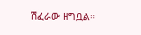ሽፈራው ዘግቧል።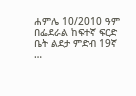ሐምሌ 10/2010 ዓም በፌደራል ከፍተኛ ፍርድ ቤት ልደታ ምድብ 19ኛ …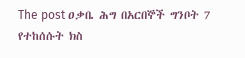The post ዐቃቤ ሕግ በአርበኞች ግንቦት 7 የተከሰሱት ክስ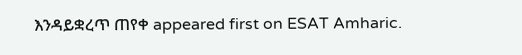እንዳይቋረጥ ጠየቀ appeared first on ESAT Amharic.